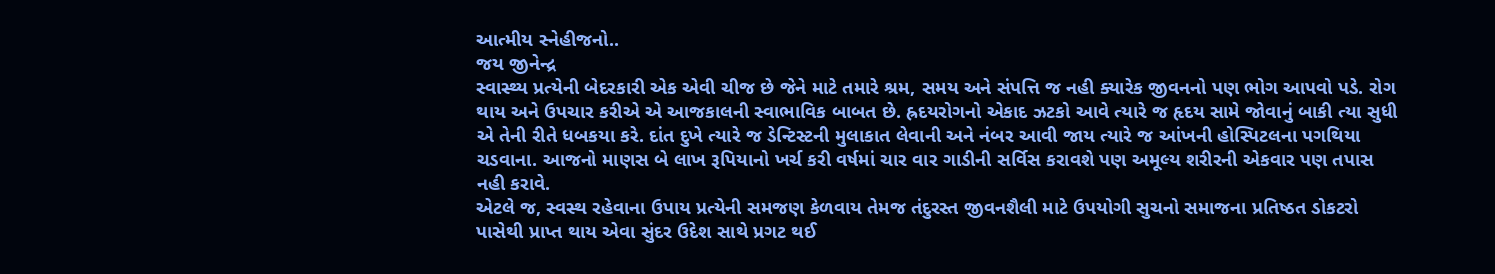આત્મીય સ્નેહીજનો..
જય જીનેન્દ્ર
સ્વાસ્થ્ય પ્રત્યેની બેદરકારી એક એવી ચીજ છે જેને માટે તમારે શ્રમ, સમય અને સંપત્તિ જ નહી ક્યારેક જીવનનો પણ ભોગ આપવો પડે. રોગ થાય અને ઉપચાર કરીએ એ આજકાલની સ્વાભાવિક બાબત છે. હ્રદયરોગનો એકાદ ઝટકો આવે ત્યારે જ હૃદય સામે જોવાનું બાકી ત્યા સુધી એ તેની રીતે ધબકયા કરે. દાંત દુખે ત્યારે જ ડેન્ટિસ્ટની મુલાકાત લેવાની અને નંબર આવી જાય ત્યારે જ આંખની હોસ્પિટલના પગથિયા ચડવાના. આજનો માણસ બે લાખ રૂપિયાનો ખર્ચ કરી વર્ષમાં ચાર વાર ગાડીની સર્વિસ કરાવશે પણ અમૂલ્ય શરીરની એકવાર પણ તપાસ નહી કરાવે.
એટલે જ, સ્વસ્થ રહેવાના ઉપાય પ્રત્યેની સમજણ કેળવાય તેમજ તંદુરસ્ત જીવનશૈલી માટે ઉપયોગી સુચનો સમાજના પ્રતિષ્ઠત ડોકટરો પાસેથી પ્રાપ્ત થાય એવા સુંદર ઉદેશ સાથે પ્રગટ થઈ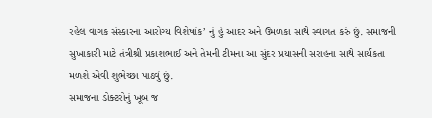રહેલ વાગક સંસ્કારના આરોગ્ય વિશેષાંક’ નું હું આદર અને ઉમળકા સાથે સ્વાગત કરું છું. સમાજની સુખાકારી માટે તંત્રીશ્રી પ્રકાશભાઈ અને તેમની ટીમના આ સુંદર પ્રયાસની સરાહના સાથે સાર્યકતા મળશે એવી શુભેચ્છા પાઠવું છું.
સમાજના ડોક્ટરોનું ખૂબ જ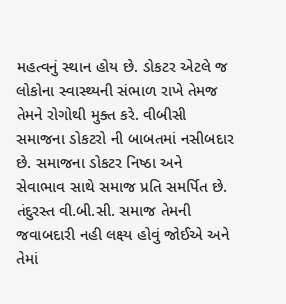મહત્વનું સ્થાન હોય છે. ડોકટર એટલે જ લોકોના સ્વાસ્થ્યની સંભાળ રાખે તેમજ તેમને રોગોથી મુક્ત કરે. વીબીસી સમાજના ડોકટરો ની બાબતમાં નસીબદાર છે. સમાજના ડોકટર નિષ્ઠા અને સેવાભાવ સાથે સમાજ પ્રતિ સમર્પિત છે. તંદુરસ્ત વી.બી.સી. સમાજ તેમની જવાબદારી નહી લક્ષ્ય હોવું જોઈએ અને તેમાં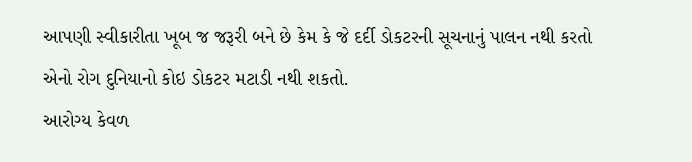આપણી સ્વીકારીતા ખૂબ જ જરૂરી બને છે કેમ કે જે દર્દી ડોકટરની સૂચનાનું પાલન નથી કરતો એનો રોગ દુનિયાનો કોઇ ડોકટર મટાડી નથી શકતો.
આરોગ્ય કેવળ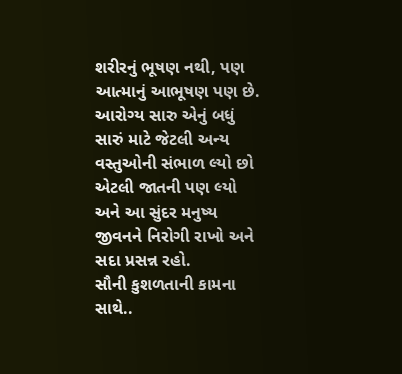શરીરનું ભૂષણ નથી, પણ આત્માનું આભૂષણ પણ છે. આરોગ્ય સારુ એનું બધું સારું માટે જેટલી અન્ય વસ્તુઓની સંભાળ લ્યો છો એટલી જાતની પણ લ્યો અને આ સુંદર મનુષ્ય જીવનને નિરોગી રાખો અને સદા પ્રસન્ન રહો.
સૌની કુશળતાની કામના સાથે..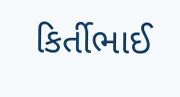કિર્તીભાઈ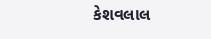કેશવલાલ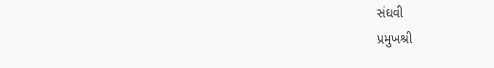સંઘવી
પ્રમુખશ્રી